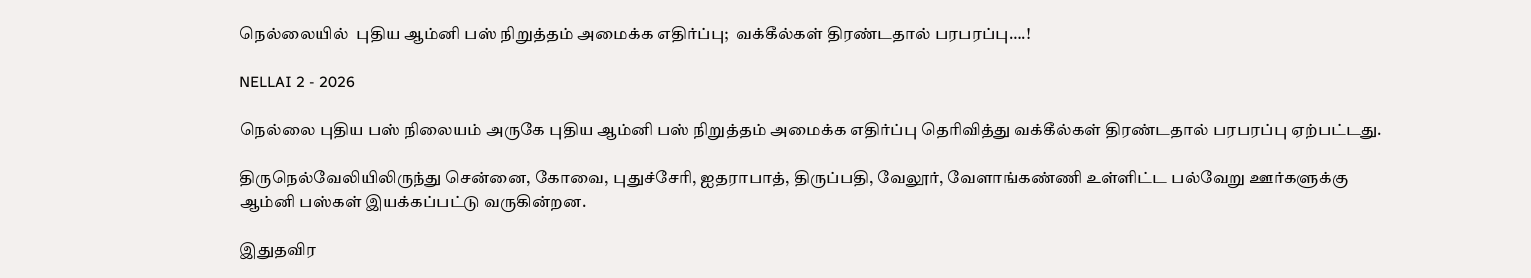நெல்லையில்  புதிய ஆம்னி பஸ் நிறுத்தம் அமைக்க எதிர்ப்பு;  வக்கீல்கள் திரண்டதால் பரபரப்பு….!

NELLAI 2 - 2026

நெல்லை புதிய பஸ் நிலையம் அருகே புதிய ஆம்னி பஸ் நிறுத்தம் அமைக்க எதிர்ப்பு தெரிவித்து வக்கீல்கள் திரண்டதால் பரபரப்பு ஏற்பட்டது.

திருநெல்வேலியிலிருந்து சென்னை, கோவை, புதுச்சேரி, ஐதராபாத், திருப்பதி, வேலூர், வேளாங்கண்ணி உள்ளிட்ட பல்வேறு ஊர்களுக்கு ஆம்னி பஸ்கள் இயக்கப்பட்டு வருகின்றன.

இதுதவிர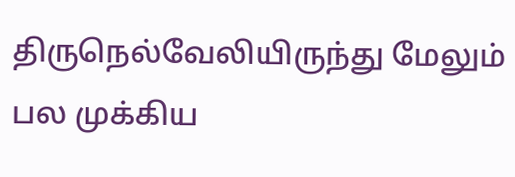திருநெல்வேலியிருந்து மேலும் பல முக்கிய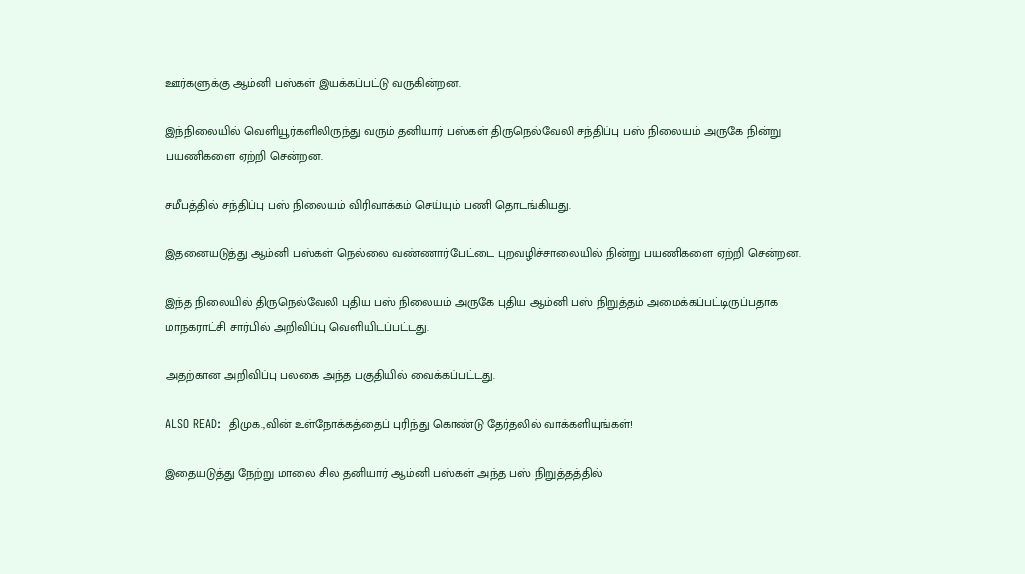ஊர்களுக்கு ஆம்னி பஸ்கள் இயக்கப்பட்டு வருகின்றன.

இந்நிலையில் வெளியூர்களிலிருந்து வரும் தனியார் பஸ்கள் திருநெல்வேலி சந்திப்பு பஸ் நிலையம் அருகே நின்று பயணிகளை ஏற்றி சென்றன.

சமீபத்தில் சந்திப்பு பஸ் நிலையம் விரிவாக்கம் செய்யும் பணி தொடங்கியது.

இதனையடுத்து ஆம்னி பஸ்கள் நெல்லை வண்ணார்பேட்டை புறவழிச்சாலையில் நின்று பயணிகளை ஏற்றி சென்றன.

இந்த நிலையில் திருநெல்வேலி புதிய பஸ் நிலையம் அருகே புதிய ஆம்னி பஸ் நிறுத்தம் அமைக்கப்பட்டிருப்பதாக மாநகராட்சி சார்பில் அறிவிப்பு வெளியிடப்பட்டது.

அதற்கான அறிவிப்பு பலகை அந்த பகுதியில் வைக்கப்பட்டது.

ALSO READ:  திமுக.,வின் உள்நோக்கத்தைப் புரிந்து கொண்டு தேர்தலில் வாக்களியுங்கள்!

இதையடுத்து நேற்று மாலை சில தனியார் ஆம்னி பஸ்கள் அந்த பஸ் நிறுத்தத்தில்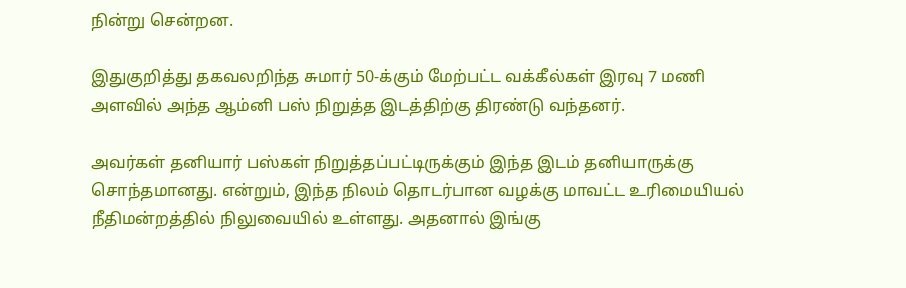நின்று சென்றன.

இதுகுறித்து தகவலறிந்த சுமார் 50-க்கும் மேற்பட்ட வக்கீல்கள் இரவு 7 மணி அளவில் அந்த ஆம்னி பஸ் நிறுத்த இடத்திற்கு திரண்டு வந்தனர்.

அவர்கள் தனியார் பஸ்கள் நிறுத்தப்பட்டிருக்கும் இந்த இடம் தனியாருக்கு சொந்தமானது. என்றும், இந்த நிலம் தொடர்பான வழக்கு மாவட்ட உரிமையியல் நீதிமன்றத்தில் நிலுவையில் உள்ளது. அதனால் இங்கு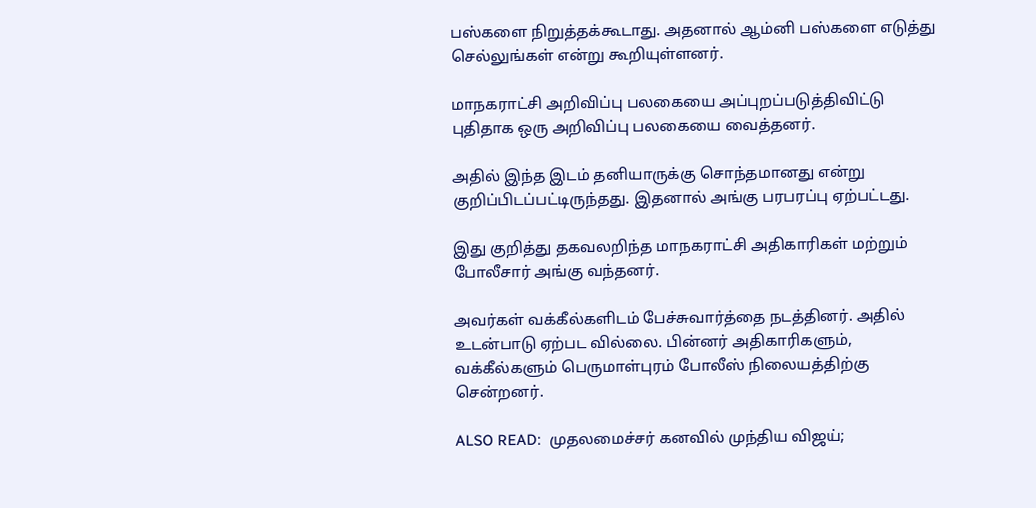பஸ்களை நிறுத்தக்கூடாது. அதனால் ஆம்னி பஸ்களை எடுத்து செல்லுங்கள் என்று கூறியுள்ளனர்.

மாநகராட்சி அறிவிப்பு பலகையை அப்புறப்படுத்திவிட்டு புதிதாக ஒரு அறிவிப்பு பலகையை வைத்தனர்.

அதில் இந்த இடம் தனியாருக்கு சொந்தமானது என்று குறிப்பிடப்பட்டிருந்தது. இதனால் அங்கு பரபரப்பு ஏற்பட்டது.

இது குறித்து தகவலறிந்த மாநகராட்சி அதிகாரிகள் மற்றும் போலீசார் அங்கு வந்தனர்.

அவர்கள் வக்கீல்களிடம் பேச்சுவார்த்தை நடத்தினர். அதில் உடன்பாடு ஏற்பட வில்லை. பின்னர் அதிகாரிகளும், வக்கீல்களும் பெருமாள்புரம் போலீஸ் நிலையத்திற்கு சென்றனர்.

ALSO READ:  முதலமைச்சர் கனவில் முந்திய விஜய்;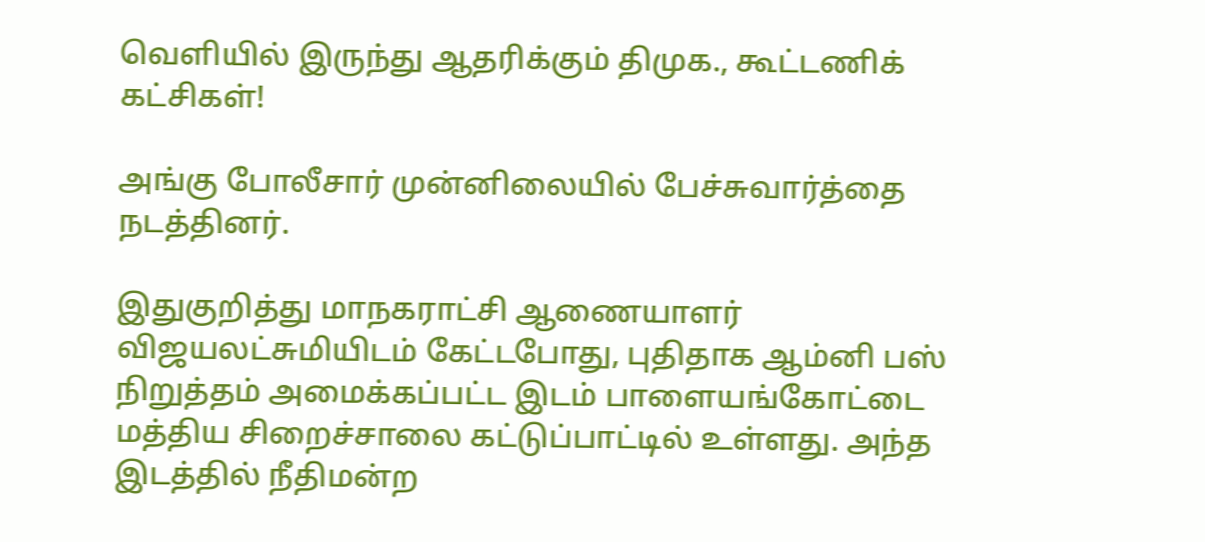வெளியில் இருந்து ஆதரிக்கும் திமுக., கூட்டணிக் கட்சிகள்!

அங்கு போலீசார் முன்னிலையில் பேச்சுவார்த்தை நடத்தினர்.

இதுகுறித்து மாநகராட்சி ஆணையாளர் விஜயலட்சுமியிடம் கேட்டபோது, புதிதாக ஆம்னி பஸ் நிறுத்தம் அமைக்கப்பட்ட இடம் பாளையங்கோட்டை மத்திய சிறைச்சாலை கட்டுப்பாட்டில் உள்ளது. அந்த இடத்தில் நீதிமன்ற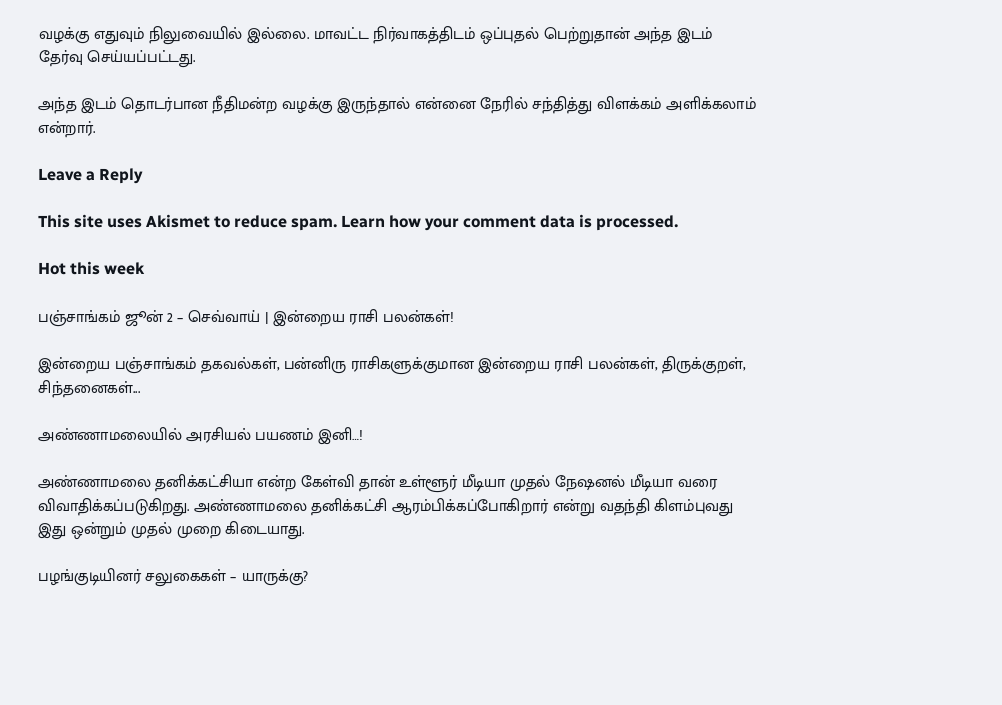வழக்கு எதுவும் நிலுவையில் இல்லை. மாவட்ட நிர்வாகத்திடம் ஒப்புதல் பெற்றுதான் அந்த இடம் தேர்வு செய்யப்பட்டது.

அந்த இடம் தொடர்பான நீதிமன்ற வழக்கு இருந்தால் என்னை நேரில் சந்தித்து விளக்கம் அளிக்கலாம் என்றார்.

Leave a Reply

This site uses Akismet to reduce spam. Learn how your comment data is processed.

Hot this week

பஞ்சாங்கம் ஜூன் 2 – செவ்வாய் | இன்றைய ராசி பலன்கள்!

இன்றைய பஞ்சாங்கம் தகவல்கள், பன்னிரு ராசிகளுக்குமான இன்றைய ராசி பலன்கள், திருக்குறள், சிந்தனைகள்...

அண்ணாமலையில் அரசியல் பயணம் இனி…!

அண்ணாமலை தனிக்கட்சியா என்ற கேள்வி தான் உள்ளூர் மீடியா முதல் நேஷனல் மீடியா வரை விவாதிக்கப்படுகிறது. அண்ணாமலை தனிக்கட்சி ஆரம்பிக்கப்போகிறார் என்று வதந்தி கிளம்புவது இது ஒன்றும் முதல் முறை கிடையாது.

பழங்குடியினர் சலுகைகள் – யாருக்கு?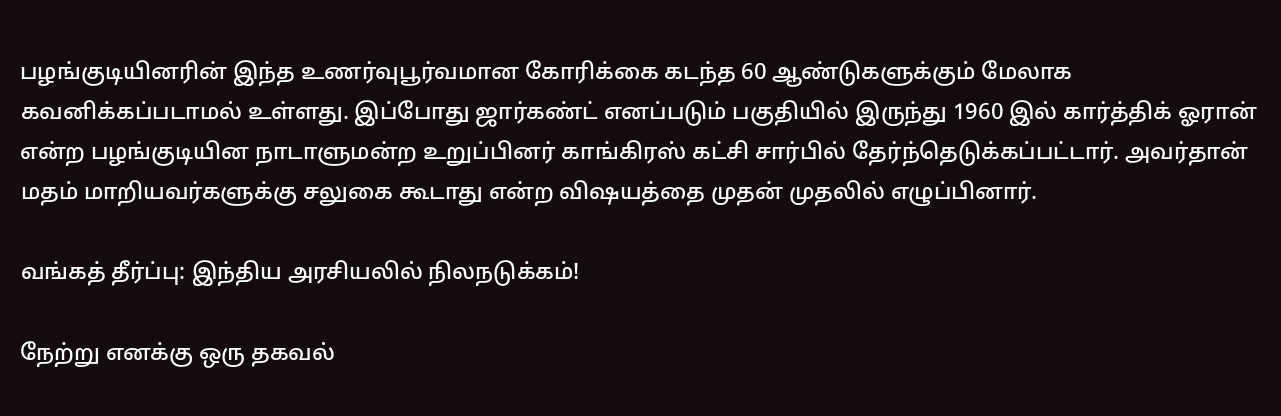பழங்குடியினரின் இந்த உணர்வுபூர்வமான கோரிக்கை கடந்த 60 ஆண்டுகளுக்கும் மேலாக கவனிக்கப்படாமல் உள்ளது. இப்போது ஜார்கண்ட் எனப்படும் பகுதியில் இருந்து 1960 இல் கார்த்திக் ஓரான் என்ற பழங்குடியின நாடாளுமன்ற உறுப்பினர் காங்கிரஸ் கட்சி சார்பில் தேர்ந்தெடுக்கப்பட்டார். அவர்தான் மதம் மாறியவர்களுக்கு சலுகை கூடாது என்ற விஷயத்தை முதன் முதலில் எழுப்பினார்.

வங்கத் தீர்ப்பு: இந்திய அரசியலில் நிலநடுக்கம்!

நேற்று எனக்கு ஒரு தகவல்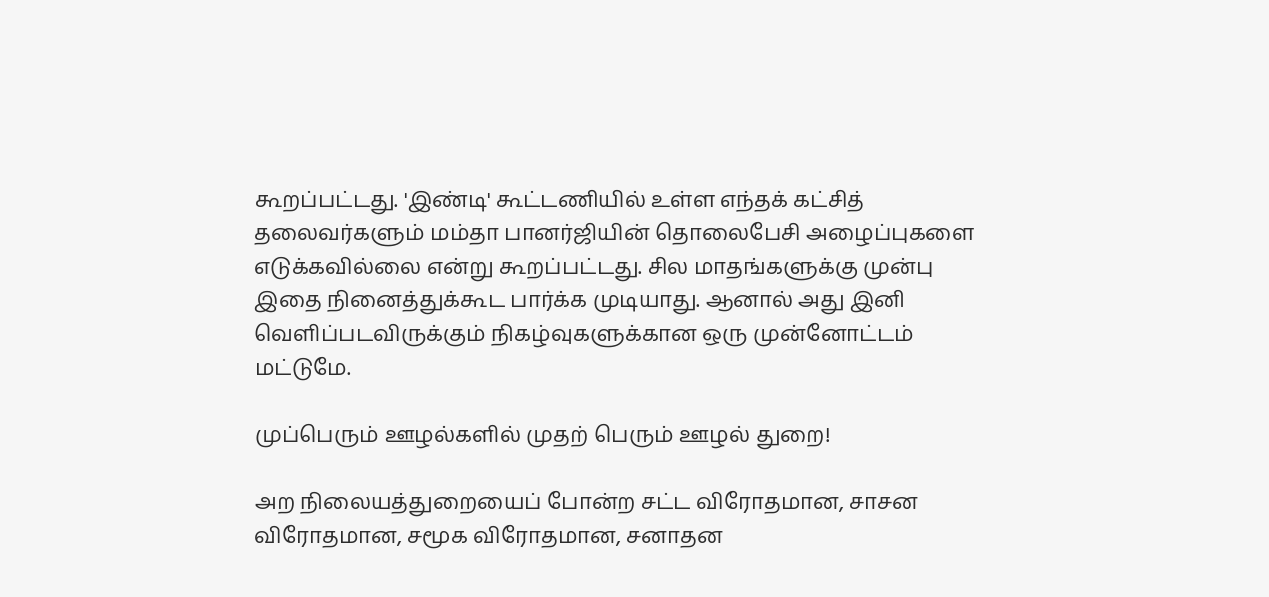கூறப்பட்டது. 'இண்டி' கூட்டணியில் உள்ள எந்தக் கட்சித் தலைவர்களும் மம்தா பானர்ஜியின் தொலைபேசி அழைப்புகளை எடுக்கவில்லை என்று கூறப்பட்டது. சில மாதங்களுக்கு முன்பு இதை நினைத்துக்கூட பார்க்க முடியாது. ஆனால் அது இனி வெளிப்படவிருக்கும் நிகழ்வுகளுக்கான ஒரு முன்னோட்டம் மட்டுமே.

முப்பெரும் ஊழல்களில் முதற் பெரும் ஊழல் துறை!

அற நிலையத்துறையைப் போன்ற சட்ட விரோதமான, சாசன விரோதமான, சமூக விரோதமான, சனாதன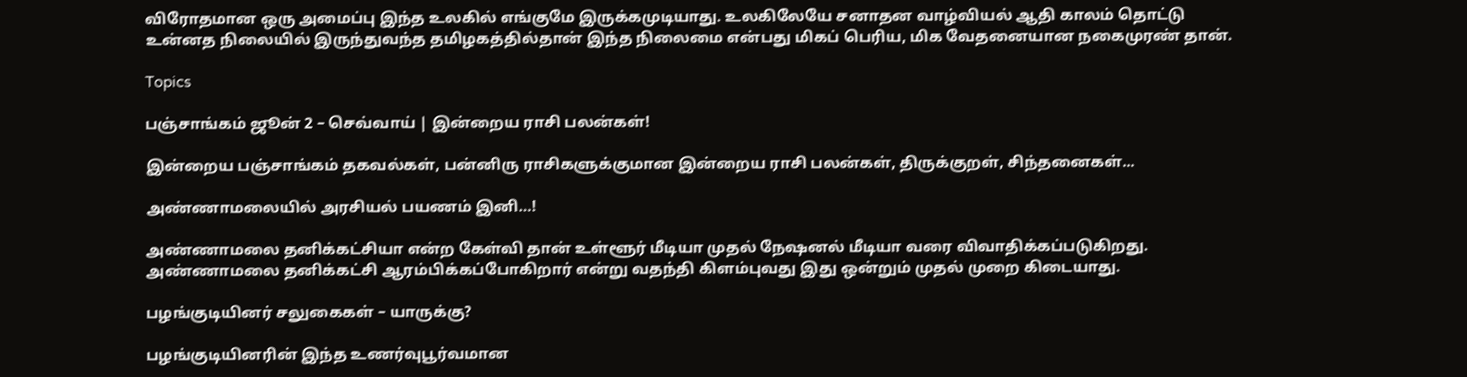விரோதமான ஒரு அமைப்பு இந்த உலகில் எங்குமே இருக்கமுடியாது. உலகிலேயே சனாதன வாழ்வியல் ஆதி காலம் தொட்டு உன்னத நிலையில் இருந்துவந்த தமிழகத்தில்தான் இந்த நிலைமை என்பது மிகப் பெரிய, மிக வேதனையான நகைமுரண் தான்.

Topics

பஞ்சாங்கம் ஜூன் 2 – செவ்வாய் | இன்றைய ராசி பலன்கள்!

இன்றைய பஞ்சாங்கம் தகவல்கள், பன்னிரு ராசிகளுக்குமான இன்றைய ராசி பலன்கள், திருக்குறள், சிந்தனைகள்...

அண்ணாமலையில் அரசியல் பயணம் இனி…!

அண்ணாமலை தனிக்கட்சியா என்ற கேள்வி தான் உள்ளூர் மீடியா முதல் நேஷனல் மீடியா வரை விவாதிக்கப்படுகிறது. அண்ணாமலை தனிக்கட்சி ஆரம்பிக்கப்போகிறார் என்று வதந்தி கிளம்புவது இது ஒன்றும் முதல் முறை கிடையாது.

பழங்குடியினர் சலுகைகள் – யாருக்கு?

பழங்குடியினரின் இந்த உணர்வுபூர்வமான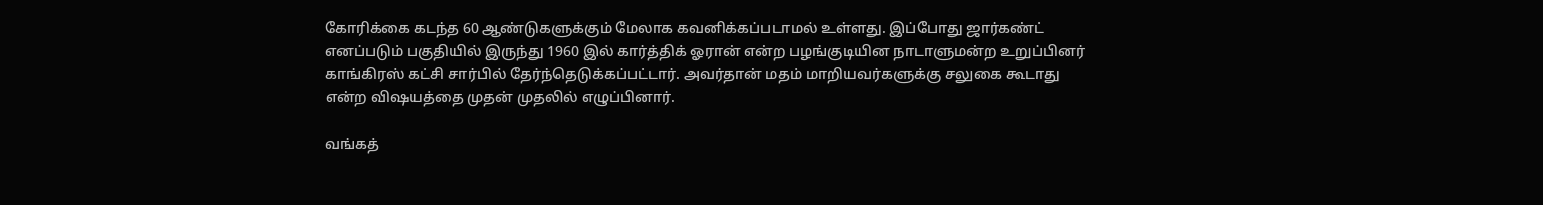கோரிக்கை கடந்த 60 ஆண்டுகளுக்கும் மேலாக கவனிக்கப்படாமல் உள்ளது. இப்போது ஜார்கண்ட் எனப்படும் பகுதியில் இருந்து 1960 இல் கார்த்திக் ஓரான் என்ற பழங்குடியின நாடாளுமன்ற உறுப்பினர் காங்கிரஸ் கட்சி சார்பில் தேர்ந்தெடுக்கப்பட்டார். அவர்தான் மதம் மாறியவர்களுக்கு சலுகை கூடாது என்ற விஷயத்தை முதன் முதலில் எழுப்பினார்.

வங்கத்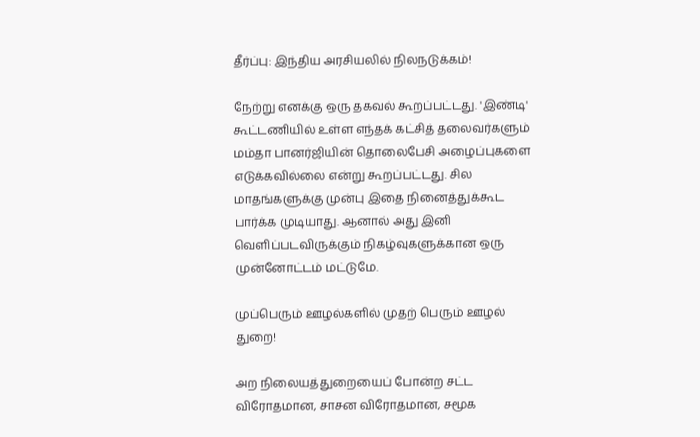தீர்ப்பு: இந்திய அரசியலில் நிலநடுக்கம்!

நேற்று எனக்கு ஒரு தகவல் கூறப்பட்டது. 'இண்டி' கூட்டணியில் உள்ள எந்தக் கட்சித் தலைவர்களும் மம்தா பானர்ஜியின் தொலைபேசி அழைப்புகளை எடுக்கவில்லை என்று கூறப்பட்டது. சில மாதங்களுக்கு முன்பு இதை நினைத்துக்கூட பார்க்க முடியாது. ஆனால் அது இனி வெளிப்படவிருக்கும் நிகழ்வுகளுக்கான ஒரு முன்னோட்டம் மட்டுமே.

முப்பெரும் ஊழல்களில் முதற் பெரும் ஊழல் துறை!

அற நிலையத்துறையைப் போன்ற சட்ட விரோதமான, சாசன விரோதமான, சமூக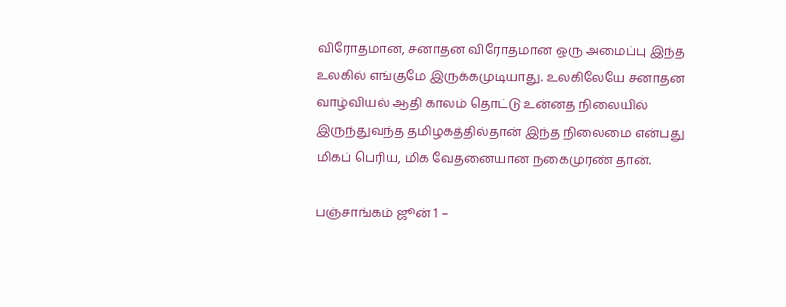விரோதமான, சனாதன விரோதமான ஒரு அமைப்பு இந்த உலகில் எங்குமே இருக்கமுடியாது. உலகிலேயே சனாதன வாழ்வியல் ஆதி காலம் தொட்டு உன்னத நிலையில் இருந்துவந்த தமிழகத்தில்தான் இந்த நிலைமை என்பது மிகப் பெரிய, மிக வேதனையான நகைமுரண் தான்.

பஞ்சாங்கம் ஜூன் 1 –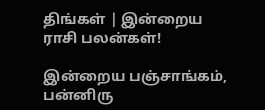திங்கள் | இன்றைய ராசி பலன்கள்!

இன்றைய பஞ்சாங்கம், பன்னிரு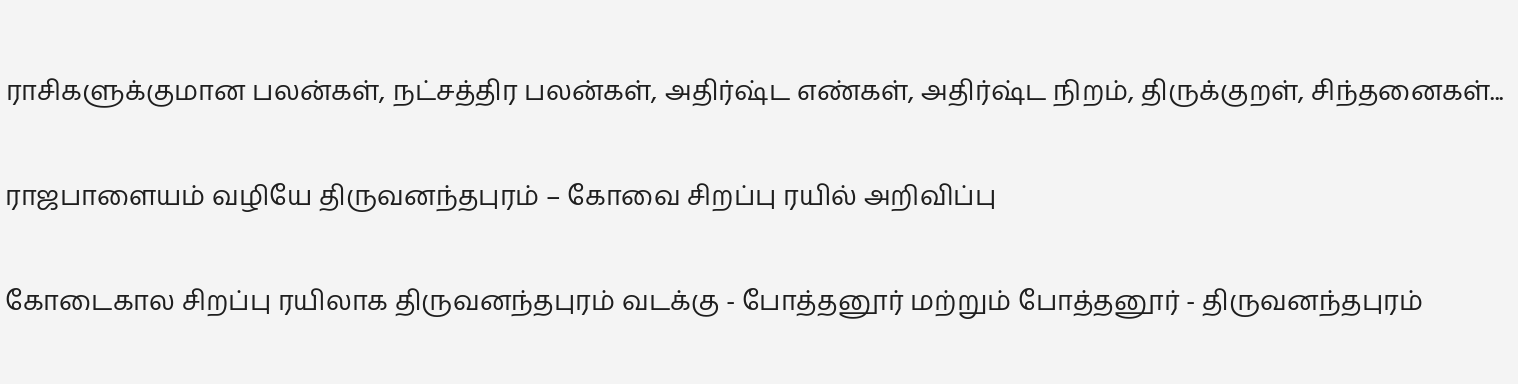ராசிகளுக்குமான பலன்கள், நட்சத்திர பலன்கள், அதிர்ஷ்ட எண்கள், அதிர்ஷ்ட நிறம், திருக்குறள், சிந்தனைகள்...

ராஜபாளையம் வழியே திருவனந்தபுரம் – கோவை சிறப்பு ரயில் அறிவிப்பு

கோடைகால சிறப்பு ரயிலாக திருவனந்தபுரம் வடக்கு - போத்தனூர் மற்றும் போத்தனூர் - திருவனந்தபுரம்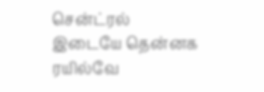சென்ட்ரல் இடையே தென்னக ரயில்வே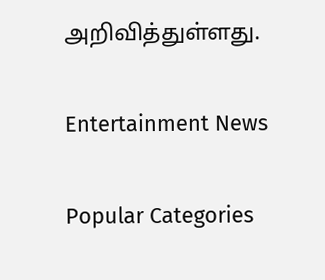அறிவித்துள்ளது.

Entertainment News

Popular Categories